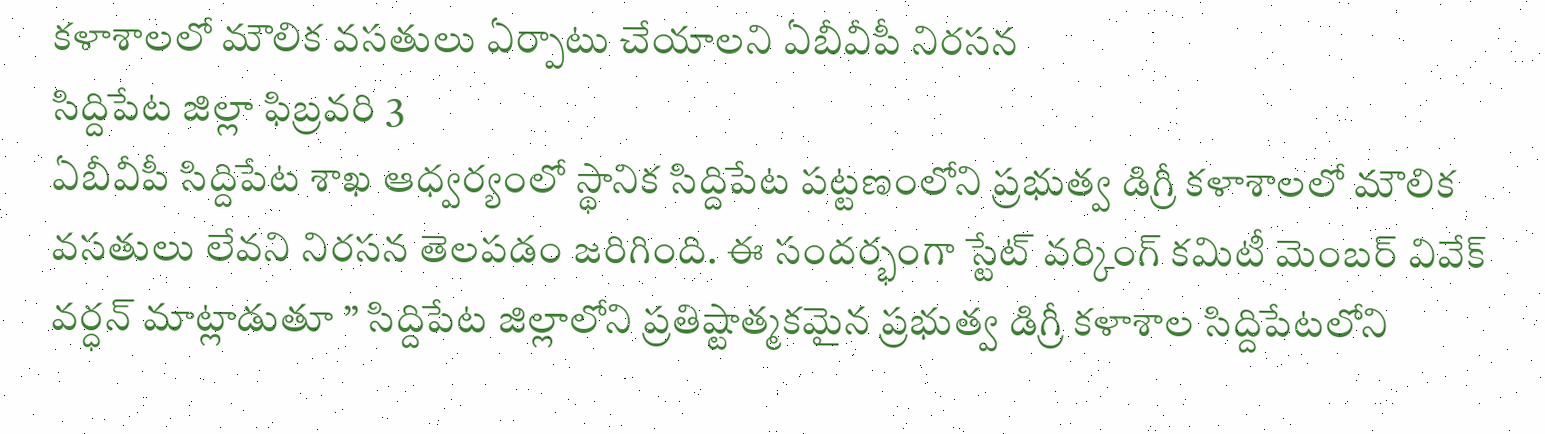కళాశాలలో మౌలిక వసతులు ఏర్పాటు చేయాలని ఏబీవీపీ నిరసన
సిద్దిపేట జిల్లా ఫిబ్రవరి 3
ఏబీవీపీ సిద్దిపేట శాఖ ఆధ్వర్యంలో స్థానిక సిద్దిపేట పట్టణంలోని ప్రభుత్వ డిగ్రీ కళాశాలలో మౌలిక వసతులు లేవని నిరసన తెలపడం జరిగింది. ఈ సందర్భంగా స్టేట్ వర్కింగ్ కమిటీ మెంబర్ వివేక్ వర్ధన్ మాట్లాడుతూ ” సిద్దిపేట జిల్లాలోని ప్రతిష్టాత్మకమైన ప్రభుత్వ డిగ్రీ కళాశాల సిద్దిపేటలోని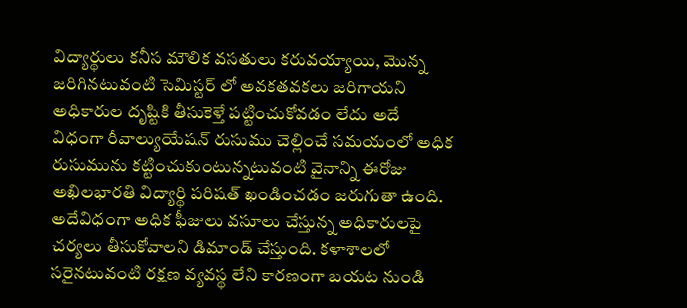విద్యార్థులు కనీస మౌలిక వసతులు కరువయ్యాయి, మొన్న జరిగినటువంటి సెమిస్టర్ లో అవకతవకలు జరిగాయని అధికారుల దృష్టికి తీసుకెళ్తే పట్టించుకోవడం లేదు అదే విధంగా రీవాల్యుయేషన్ రుసుము చెల్లించే సమయంలో అధిక రుసుమును కట్టించుకుంటున్నటువంటి వైనాన్ని ఈరోజు అఖిలభారతి విద్యార్థి పరిషత్ ఖండించడం జరుగుతా ఉంది.
అదేవిధంగా అధిక ఫీజులు వసూలు చేస్తున్న అధికారులపై చర్యలు తీసుకోవాలని డిమాండ్ చేస్తుంది. కళాశాలలో సరైనటువంటి రక్షణ వ్యవస్థ లేని కారణంగా బయట నుండి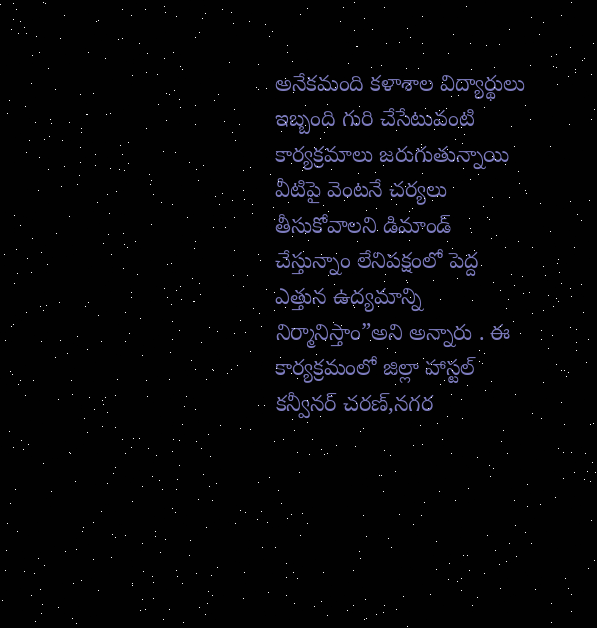అనేకమంది కళాశాల విద్యార్థులు ఇబ్బంది గురి చేసేటువంటి కార్యక్రమాలు జరుగుతున్నాయి వీటిపై వెంటనే చర్యలు తీసుకోవాలని డిమాండ్ చేస్తున్నాం లేనిపక్షంలో పెద్ద ఎత్తున ఉద్యమాన్ని నిర్మానిస్తాం”అని అన్నారు . ఈ కార్యక్రమంలో జిల్లా హాస్టల్ కన్వీనర్ చరణ్,నగర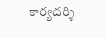కార్యదర్శి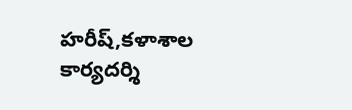హరీష్,కళాశాల కార్యదర్శి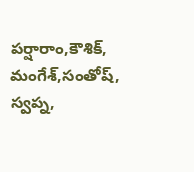పర్షారాం,కౌశిక్, మంగేశ్,సంతోష్, స్వప్న,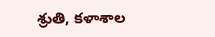శ్రుతి, కళాశాల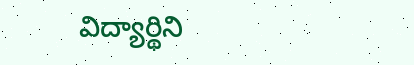విద్యార్థిని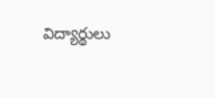విద్యార్థులు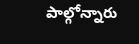పాల్గోన్నారు